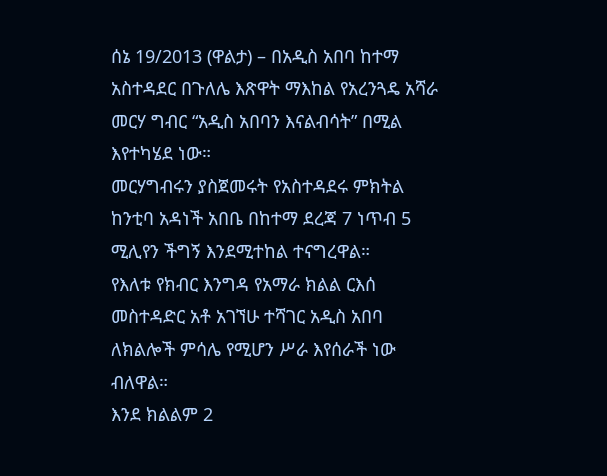ሰኔ 19/2013 (ዋልታ) – በአዲስ አበባ ከተማ አስተዳደር በጉለሌ እጽዋት ማእከል የአረንጓዴ አሻራ መርሃ ግብር “አዲስ አበባን እናልብሳት” በሚል እየተካሄደ ነው።
መርሃግብሩን ያስጀመሩት የአስተዳደሩ ምክትል ከንቲባ አዳነች አበቤ በከተማ ደረጃ 7 ነጥብ 5 ሚሊየን ችግኝ እንደሚተከል ተናግረዋል።
የእለቱ የክብር እንግዳ የአማራ ክልል ርእሰ መስተዳድር አቶ አገኘሁ ተሻገር አዲስ አበባ ለክልሎች ምሳሌ የሚሆን ሥራ እየሰራች ነው ብለዋል።
እንደ ክልልም 2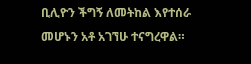ቢሊዮን ችግኝ ለመትከል እየተሰራ መሆኑን አቶ አገኘሁ ተናግረዋል።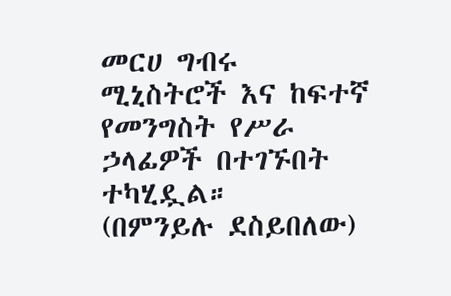መርሀ ግብሩ ሚኒስትሮች እና ከፍተኛ የመንግስት የሥራ ኃላፊዎች በተገኙበት ተካሂዷል።
(በምንይሉ ደስይበለው)